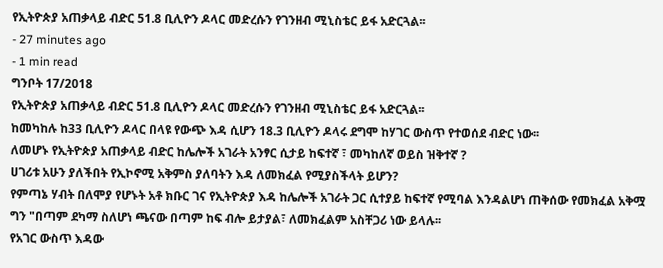የኢትዮጵያ አጠቃላይ ብድር 51.8 ቢሊዮን ዶላር መድረሱን የገንዘብ ሚኒስቴር ይፋ አድርጓል፡፡
- 27 minutes ago
- 1 min read
ግንቦት 17/2018
የኢትዮጵያ አጠቃላይ ብድር 51.8 ቢሊዮን ዶላር መድረሱን የገንዘብ ሚኒስቴር ይፋ አድርጓል፡፡
ከመካከሉ ከ33 ቢሊዮን ዶላር በላዩ የውጭ እዳ ሲሆን 18.3 ቢሊዮን ዶላሩ ደግሞ ከሃገር ውስጥ የተወሰደ ብድር ነው፡፡
ለመሆኑ የኢትዮጵያ አጠቃላይ ብድር ከሌሎች አገራት አንፃር ሲታይ ከፍተኛ ፣ መካከለኛ ወይስ ዝቅተኛ ?
ሀገሪቱ አሁን ያለችበት የኢኮኖሚ አቅምስ ያለባትን እዳ ለመክፈል የሚያስችላት ይሆን?
የምጣኔ ሃብት በለሞያ የሆኑት አቶ ክቡር ገና የኢትዮጵያ እዳ ከሌሎች አገራት ጋር ሲተያይ ከፍተኛ የሚባል እንዳልሆነ ጠቅሰው የመክፈል አቅሟ ግን "በጣም ደካማ ስለሆነ ጫናው በጣም ከፍ ብሎ ይታያል፣ ለመክፈልም አስቸጋሪ ነው ይላሉ፡፡
የአገር ውስጥ እዳው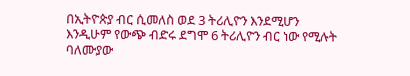በኢትዮጵያ ብር ሲመለስ ወደ 3 ትሪሊዮን እንደሚሆን እንዲሁም የውጭ ብድሩ ደግሞ 6 ትሪሊዮን ብር ነው የሚሉት ባለሙያው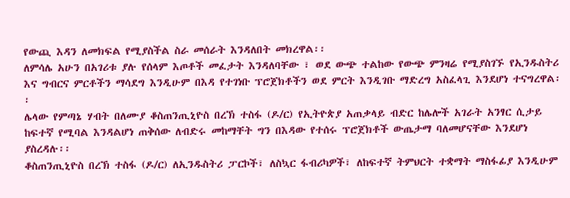የውጪ እዳን ለመክፍል የሚያስችል ስራ መሰራት እንዳለበት መክረዋል፡፡
ለምሳሌ አሁን በአገሪቱ ያሉ የሰላም እጦቶች መፈታት እንዳለባቸው ፣ ወደ ውጭ ተልከው የውጭ ምንዛሬ የሚያስገኙ የኢንዱስትሪ እና ግብርና ምርቶችን ማሳደግ እንዲሁም በእዳ የተገነቡ ፕሮጀክቶችን ወደ ምርት እንዲገቡ ማድረግ አስፈላጊ እንደሆነ ተናግረዋል፡፡
ሌላው የምጣኔ ሃብት በለሙያ ቆስጠንጢኒዮስ በረኽ ተስፋ (ዶ/ር) የኢትዮጵያ አጠቃላይ ብድር ከሌሎች አገራት አንፃር ሲታይ ከፍተኛ የሚባል እንዳልሆነ ጠቅሰው ለብድሩ መከማቸት ግን በእዳው የተሰሩ ፕሮጀክቶች ውጤታማ ባለመሆናቸው እንደሆነ ያስረዳሉ፡፡
ቆስጠንጢኒዮስ በረኽ ተስፋ (ዶ/ር) ለኢንዱስትሪ ፓርኮች፣ ለስኳር ፋብሪካዎች፣ ለከፍተኛ ትምህርት ተቋማት ማስፋፊያ እንዲሁም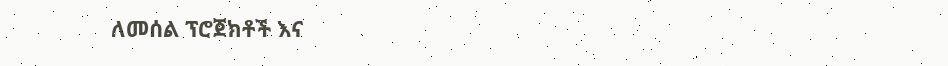ለመሰል ፕሮጀክቶች እና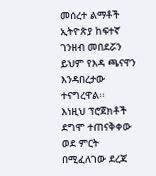መሰረተ ልማቶች ኢትዮጵያ ከፍተኛ ገንዘብ መበደሯን ይህም የእዳ ጫናዋን እንዳበረታው ተናግረዋል፡፡
እነዚህ ፕሮጀክቶች ደግሞ ተጠናቅቀው ወደ ምርት በሚፈለገው ደረጃ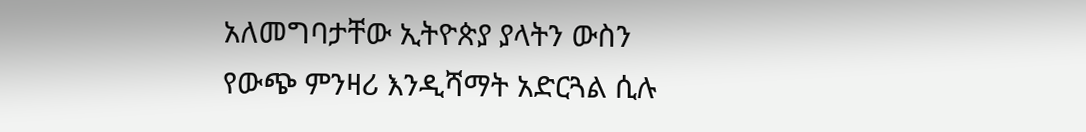አለመግባታቸው ኢትዮጵያ ያላትን ውስን የውጭ ምንዛሪ እንዲሻማት አድርጓል ሲሉ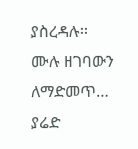ያስረዳሉ፡፡
ሙሉ ዘገባውን ለማድመጥ…
ያሬድ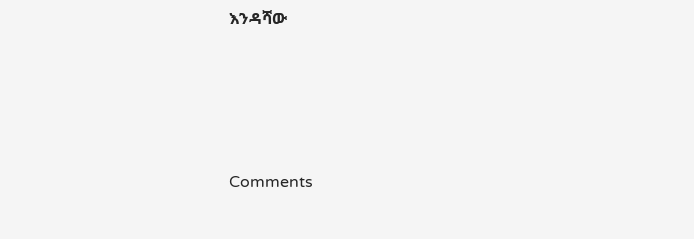እንዳሻው





Comments